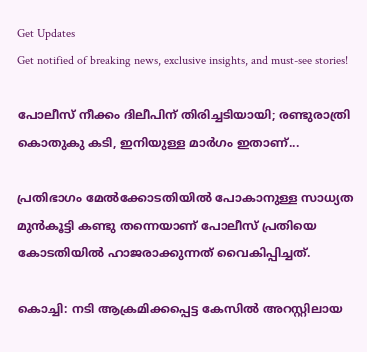Get Updates
Get notified of breaking news, exclusive insights, and must-see stories!

പോലീസ് നീക്കം ദിലീപിന് തിരിച്ചടിയായി; രണ്ടുരാത്രി കൊതുകു കടി, ഇനിയുള്ള മാര്‍ഗം ഇതാണ്...

പ്രതിഭാഗം മേല്‍ക്കോടതിയില്‍ പോകാനുള്ള സാധ്യത മുന്‍കൂട്ടി കണ്ടു തന്നെയാണ് പോലീസ് പ്രതിയെ കോടതിയില്‍ ഹാജരാക്കുന്നത് വൈകിപ്പിച്ചത്.

കൊച്ചി: നടി ആക്രമിക്കപ്പെട്ട കേസില്‍ അറസ്റ്റിലായ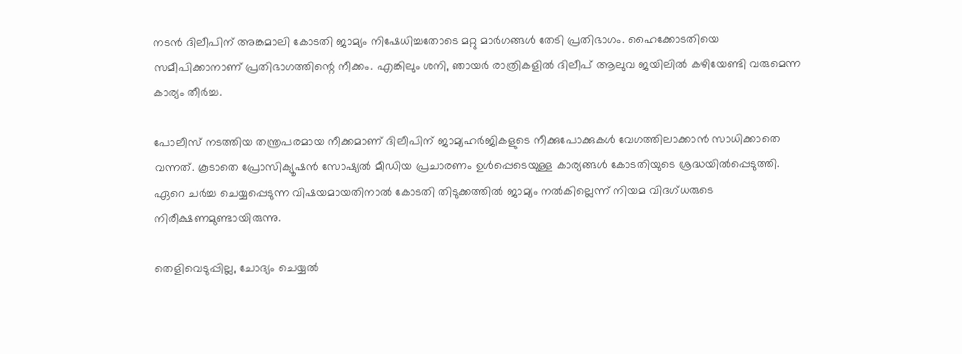നടന്‍ ദിലീപിന് അങ്കമാലി കോടതി ജാമ്യം നിഷേധിച്ചതോടെ മറ്റു മാര്‍ഗങ്ങള്‍ തേടി പ്രതിഭാഗം. ഹൈക്കോടതിയെ സമീപിക്കാനാണ് പ്രതിഭാഗത്തിന്റെ നീക്കം. എങ്കിലും ശനി, ഞായര്‍ രാത്രികളില്‍ ദിലീപ് ആലുവ ജയിലില്‍ കഴിയേണ്ടി വരുമെന്ന കാര്യം തീര്‍ച്ച.

പോലീസ് നടത്തിയ തന്ത്രപരമായ നീക്കമാണ് ദിലീപിന് ജാമ്യഹര്‍ജികളുടെ നീക്കുപോക്കുകള്‍ വേഗത്തിലാക്കാന്‍ സാധിക്കാതെ വന്നത്. കൂടാതെ പ്രോസിക്യൂഷന്‍ സോഷ്യല്‍ മീഡിയ പ്രചാരണം ഉള്‍പ്പെടെയുള്ള കാര്യങ്ങള്‍ കോടതിയുടെ ശ്രദ്ധയില്‍പ്പെടുത്തി. ഏറെ ചര്‍ച്ച ചെയ്യപ്പെടുന്ന വിഷയമായതിനാല്‍ കോടതി തിടുക്കത്തില്‍ ജാമ്യം നല്‍കില്ലെന്ന് നിയമ വിദഗ്ധരുടെ നിരീക്ഷണമുണ്ടായിരുന്നു.

തെളിവെടുപ്പില്ല, ചോദ്യം ചെയ്യല്‍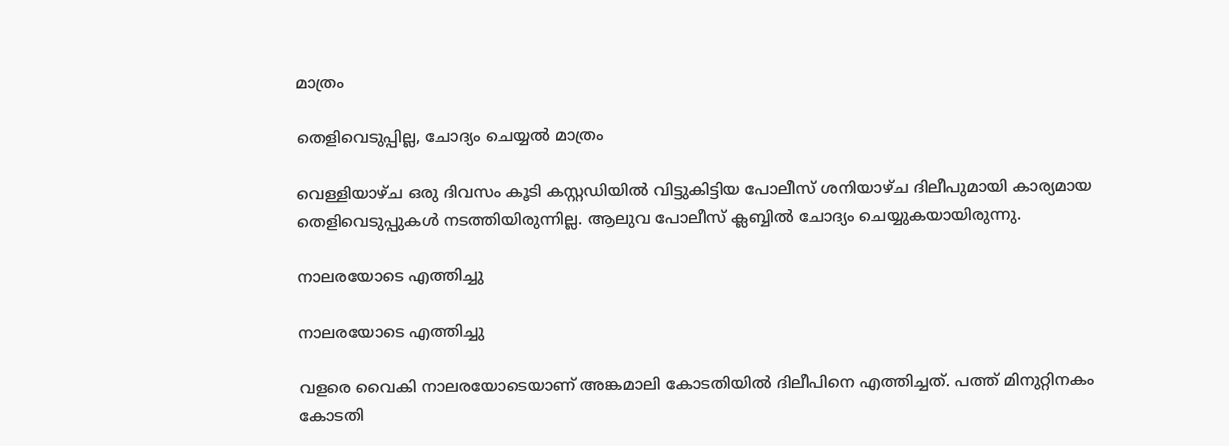മാത്രം

തെളിവെടുപ്പില്ല, ചോദ്യം ചെയ്യല്‍ മാത്രം

വെള്ളിയാഴ്ച ഒരു ദിവസം കൂടി കസ്റ്റഡിയില്‍ വിട്ടുകിട്ടിയ പോലീസ് ശനിയാഴ്ച ദിലീപുമായി കാര്യമായ തെളിവെടുപ്പുകള്‍ നടത്തിയിരുന്നില്ല. ആലുവ പോലീസ് ക്ലബ്ബില്‍ ചോദ്യം ചെയ്യുകയായിരുന്നു.

നാലരയോടെ എത്തിച്ചു

നാലരയോടെ എത്തിച്ചു

വളരെ വൈകി നാലരയോടെയാണ് അങ്കമാലി കോടതിയില്‍ ദിലീപിനെ എത്തിച്ചത്. പത്ത് മിനുറ്റിനകം കോടതി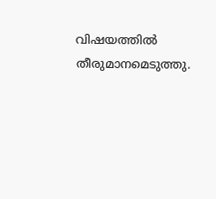വിഷയത്തില്‍ തീരുമാനമെടുത്തു.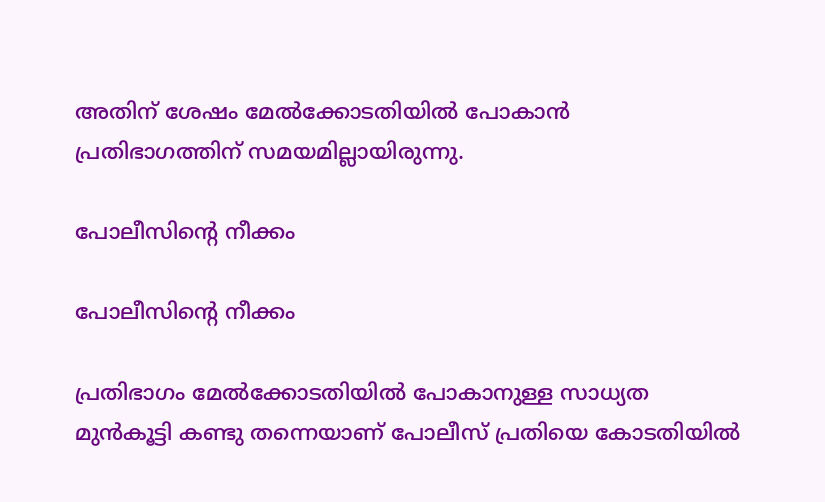അതിന് ശേഷം മേല്‍ക്കോടതിയില്‍ പോകാന്‍ പ്രതിഭാഗത്തിന് സമയമില്ലായിരുന്നു.

പോലീസിന്റെ നീക്കം

പോലീസിന്റെ നീക്കം

പ്രതിഭാഗം മേല്‍ക്കോടതിയില്‍ പോകാനുള്ള സാധ്യത മുന്‍കൂട്ടി കണ്ടു തന്നെയാണ് പോലീസ് പ്രതിയെ കോടതിയില്‍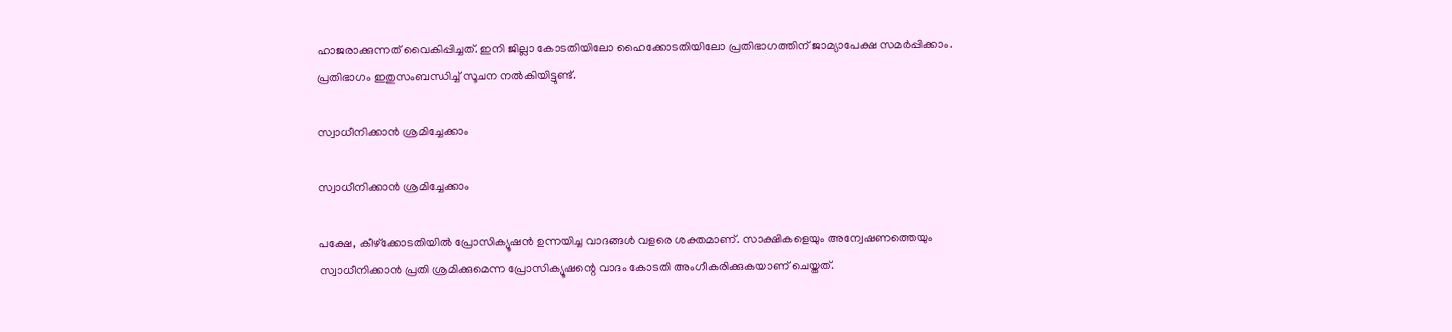ഹാജരാക്കുന്നത് വൈകിപ്പിച്ചത്. ഇനി ജില്ലാ കോടതിയിലോ ഹൈക്കോടതിയിലോ പ്രതിഭാഗത്തിന് ജാമ്യാപേക്ഷ സമര്‍പ്പിക്കാം. പ്രതിഭാഗം ഇതുസംബന്ധിച്ച് സൂചന നല്‍കിയിട്ടുണ്ട്.

സ്വാധീനിക്കാന്‍ ശ്രമിച്ചേക്കാം

സ്വാധീനിക്കാന്‍ ശ്രമിച്ചേക്കാം

പക്ഷേ, കീഴ്‌ക്കോടതിയില്‍ പ്രോസിക്യൂഷന്‍ ഉന്നയിച്ച വാദങ്ങള്‍ വളരെ ശക്തമാണ്. സാക്ഷികളെയും അന്വേഷണത്തെയും സ്വാധീനിക്കാന്‍ പ്രതി ശ്രമിക്കുമെന്ന പ്രോസിക്യൂഷന്റെ വാദം കോടതി അംഗീകരിക്കുകയാണ് ചെയ്തത്.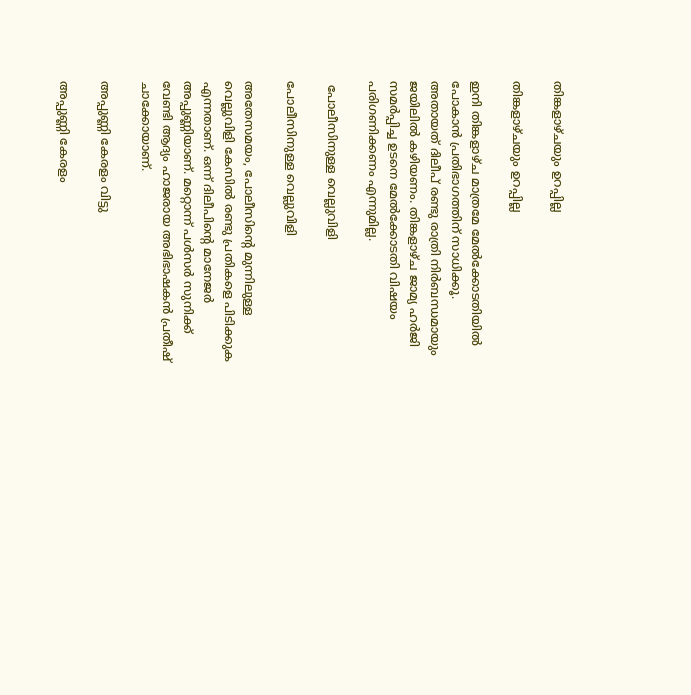തിങ്കളാഴ്ചയും ഉറപ്പില്ല

തിങ്കളാഴ്ചയും ഉറപ്പില്ല

ഇനി തിങ്കളാഴ്ച മാത്രമേ മേല്‍ക്കോടതിയില്‍ പോകാന്‍ പ്രതിഭാഗത്തിന് സാധിക്കൂ. അതായത് ദിലീപ് രണ്ടു രാത്രി നിര്‍ബന്ധമായും ജയിലില്‍ കഴിയണം. തിങ്കളാഴ്ച ജാമ്യ ഹര്‍ജി സമര്‍പ്പിച്ച ഉടനെ മേല്‍ക്കോടതി വിഷയം പരിഗണിക്കണം എന്നുമില്ല.

 പോലീസിനുള്ള വെല്ലുവിളി

പോലീസിനുള്ള വെല്ലുവിളി

അതേസമയം, പോലീസിന്റെ മുന്നിലുള്ള വെല്ലുവിളി കേസില്‍ രണ്ടു പ്രതികളെ പിടിക്കുക എന്നതാണ്. ഒന്ന് ദിലീപിന്റെ മാനേജര്‍ അപ്പുണ്ണിയാണ്. മറ്റൊന്ന് പള്‍സര്‍ സുനിക്ക് വേണ്ടി ആദ്യം ഹാജരായ അഭിഭാഷകന്‍ പ്രതീഷ് ചാക്കോയാണ്.

അപ്പുണ്ണി കേരളം വിട്ടു

അപ്പുണ്ണി കേരളം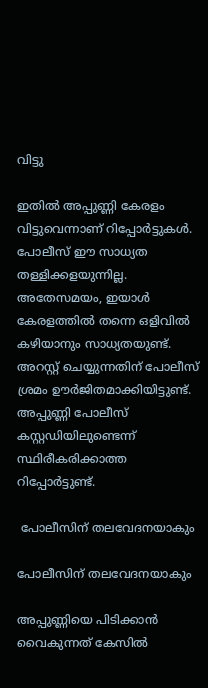വിട്ടു

ഇതില്‍ അപ്പുണ്ണി കേരളം വിട്ടുവെന്നാണ് റിപ്പോര്‍ട്ടുകള്‍. പോലീസ് ഈ സാധ്യത തള്ളിക്കളയുന്നില്ല. അതേസമയം, ഇയാള്‍ കേരളത്തില്‍ തന്നെ ഒളിവില്‍ കഴിയാനും സാധ്യതയുണ്ട്. അറസ്റ്റ് ചെയ്യുന്നതിന് പോലീസ് ശ്രമം ഊര്‍ജിതമാക്കിയിട്ടുണ്ട്. അപ്പുണ്ണി പോലീസ് കസ്റ്റഡിയിലുണ്ടെന്ന് സ്ഥിരീകരിക്കാത്ത റിപ്പോര്‍ട്ടുണ്ട്.

 പോലീസിന് തലവേദനയാകും

പോലീസിന് തലവേദനയാകും

അപ്പുണ്ണിയെ പിടിക്കാന്‍ വൈകുന്നത് കേസില്‍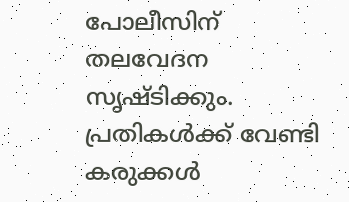പോലീസിന് തലവേദന സൃഷ്ടിക്കും. പ്രതികള്‍ക്ക് വേണ്ടി കരുക്കള്‍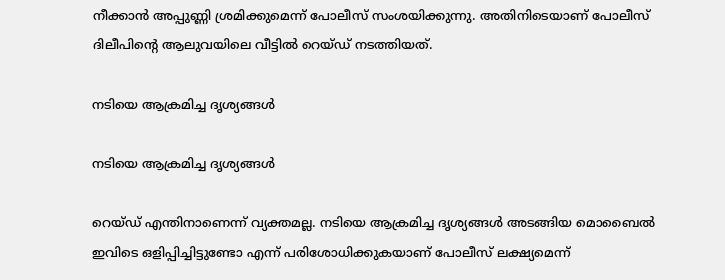നീക്കാന്‍ അപ്പുണ്ണി ശ്രമിക്കുമെന്ന് പോലീസ് സംശയിക്കുന്നു. അതിനിടെയാണ് പോലീസ് ദിലീപിന്റെ ആലുവയിലെ വീട്ടില്‍ റെയ്ഡ് നടത്തിയത്.

നടിയെ ആക്രമിച്ച ദൃശ്യങ്ങള്‍

നടിയെ ആക്രമിച്ച ദൃശ്യങ്ങള്‍

റെയ്ഡ് എന്തിനാണെന്ന് വ്യക്തമല്ല. നടിയെ ആക്രമിച്ച ദൃശ്യങ്ങള്‍ അടങ്ങിയ മൊബൈല്‍ ഇവിടെ ഒളിപ്പിച്ചിട്ടുണ്ടോ എന്ന് പരിശോധിക്കുകയാണ് പോലീസ് ലക്ഷ്യമെന്ന്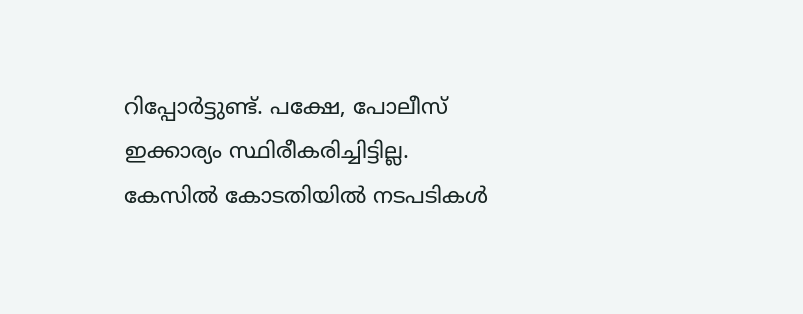റിപ്പോര്‍ട്ടുണ്ട്. പക്ഷേ, പോലീസ് ഇക്കാര്യം സ്ഥിരീകരിച്ചിട്ടില്ല. കേസില്‍ കോടതിയില്‍ നടപടികള്‍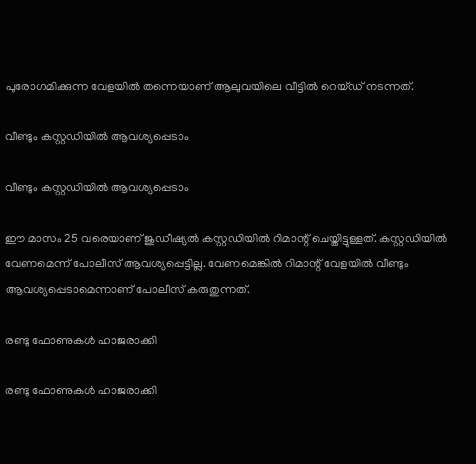പുരോഗമിക്കുന്ന വേളയില്‍ തന്നെയാണ് ആലുവയിലെ വീട്ടില്‍ റെയ്ഡ് നടന്നത്.

വീണ്ടും കസ്റ്റഡിയില്‍ ആവശ്യപ്പെടാം

വീണ്ടും കസ്റ്റഡിയില്‍ ആവശ്യപ്പെടാം

ഈ മാസം 25 വരെയാണ് ജുഡീഷ്യല്‍ കസ്റ്റഡിയില്‍ റിമാന്റ് ചെയ്തിട്ടുള്ളത്. കസ്റ്റഡിയില്‍ വേണമെന്ന് പോലീസ് ആവശ്യപ്പെട്ടില്ല. വേണമെങ്കില്‍ റിമാന്റ് വേളയില്‍ വീണ്ടും ആവശ്യപ്പെടാമെന്നാണ് പോലീസ് കരുതുന്നത്.

രണ്ടു ഫോണുകള്‍ ഹാജരാക്കി

രണ്ടു ഫോണുകള്‍ ഹാജരാക്കി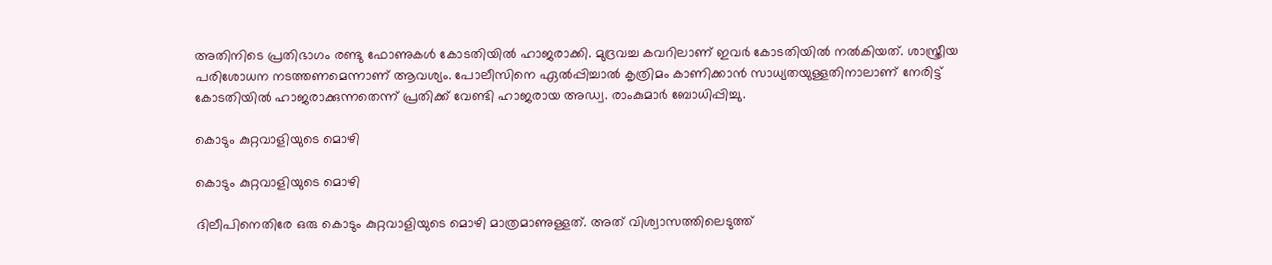അതിനിടെ പ്രതിഭാഗം രണ്ടു ഫോണുകള്‍ കോടതിയില്‍ ഹാജരാക്കി. മുദ്രവച്ച കവറിലാണ് ഇവര്‍ കോടതിയില്‍ നല്‍കിയത്. ശാസ്ത്രീയ പരിശോധന നടത്തണമെന്നാണ് ആവശ്യം. പോലീസിനെ ഏല്‍പ്പിച്ചാല്‍ കൃത്രിമം കാണിക്കാന്‍ സാധ്യതയുള്ളതിനാലാണ് നേരിട്ട് കോടതിയില്‍ ഹാജരാക്കുന്നതെന്ന് പ്രതിക്ക് വേണ്ടി ഹാജരായ അഡ്വ. രാംകുമാര്‍ ബോധിപ്പിച്ചു.

കൊടും കുറ്റവാളിയുടെ മൊഴി

കൊടും കുറ്റവാളിയുടെ മൊഴി

ദിലീപിനെതിരേ ഒരു കൊടും കുറ്റവാളിയുടെ മൊഴി മാത്രമാണുള്ളത്. അത് വിശ്വാസത്തിലെടുത്ത്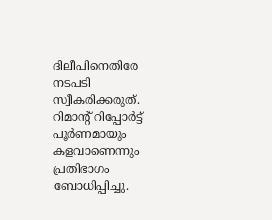ദിലീപിനെതിരേ നടപടി സ്വീകരിക്കരുത്. റിമാന്റ് റിപ്പോര്‍ട്ട് പൂര്‍ണമായും കളവാണെന്നും പ്രതിഭാഗം ബോധിപ്പിച്ചു.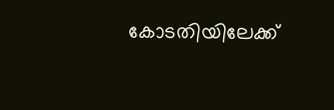കോടതിയിലേക്ക്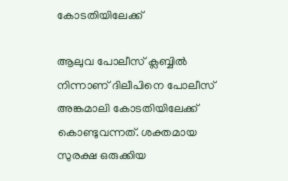കോടതിയിലേക്ക്

ആലുവ പോലീസ് ക്ലബ്ബില്‍ നിന്നാണ് ദിലീപിനെ പോലീസ് അങ്കമാലി കോടതിയിലേക്ക് കൊണ്ടുവന്നത്. ശക്തമായ സുരക്ഷ ഒരുക്കിയ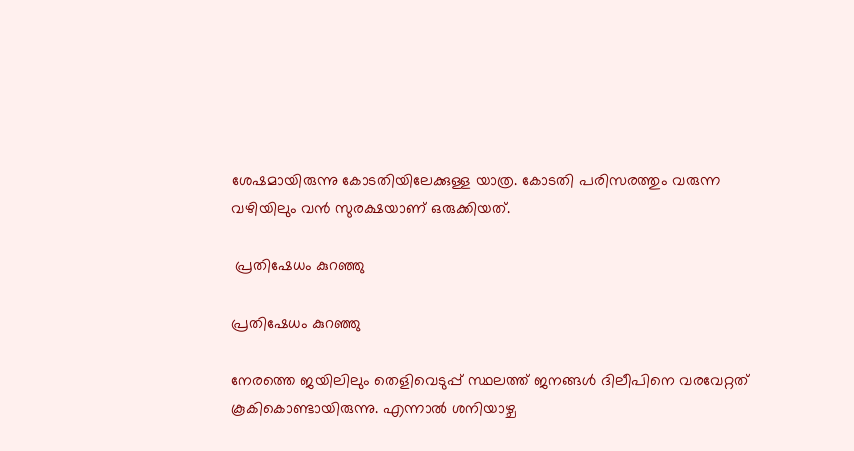ശേഷമായിരുന്നു കോടതിയിലേക്കുള്ള യാത്ര. കോടതി പരിസരത്തും വരുന്ന വഴിയിലും വന്‍ സുരക്ഷയാണ് ഒരുക്കിയത്.

 പ്രതിഷേധം കുറഞ്ഞു

പ്രതിഷേധം കുറഞ്ഞു

നേരത്തെ ജയിലിലും തെളിവെടുപ്പ് സ്ഥലത്ത് ജനങ്ങള്‍ ദിലീപിനെ വരവേറ്റത് കൂകികൊണ്ടായിരുന്നു. എന്നാല്‍ ശനിയാഴ്ച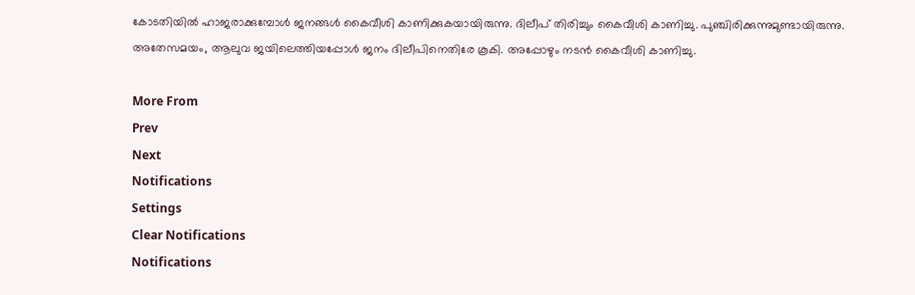കോടതിയില്‍ ഹാജരാക്കുമ്പോള്‍ ജനങ്ങള്‍ കൈവീശി കാണിക്കുകയായിരുന്നു. ദിലീപ് തിരിച്ചും കൈവീശി കാണിച്ചു. പുഞ്ചിരിക്കുന്നുമുണ്ടായിരുന്നു. അതേസമയം, ആലുവ ജയിലെത്തിയപ്പോള്‍ ജനം ദിലീപിനെതിരേ കൂകി. അപ്പോഴും നടന്‍ കൈവീശി കാണിച്ചു.

More From
Prev
Next
Notifications
Settings
Clear Notifications
Notifications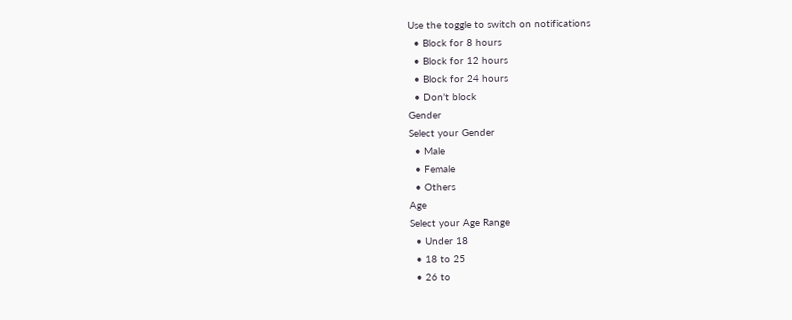Use the toggle to switch on notifications
  • Block for 8 hours
  • Block for 12 hours
  • Block for 24 hours
  • Don't block
Gender
Select your Gender
  • Male
  • Female
  • Others
Age
Select your Age Range
  • Under 18
  • 18 to 25
  • 26 to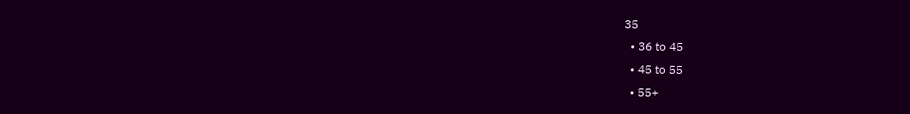35
  • 36 to 45
  • 45 to 55
  • 55+